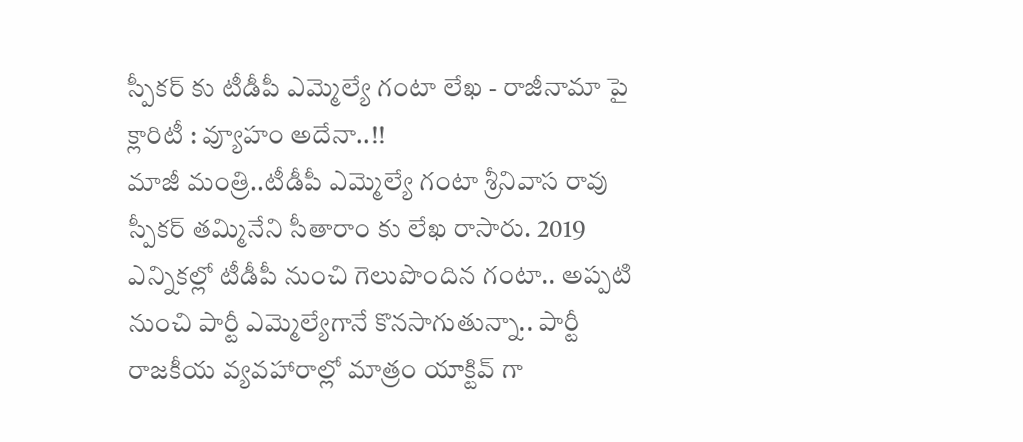స్పీకర్ కు టీడీపీ ఎమ్మెల్యే గంటా లేఖ - రాజీనామా పై క్లారిటీ : వ్యూహం అదేనా..!!
మాజీ మంత్రి..టీడీపీ ఎమ్మెల్యే గంటా శ్రీనివాస రావు స్పీకర్ తమ్మినేని సీతారాం కు లేఖ రాసారు. 2019 ఎన్నికల్లో టీడీపీ నుంచి గెలుపొందిన గంటా.. అప్పటి నుంచి పార్టీ ఎమ్మెల్యేగానే కొనసాగుతున్నా.. పార్టీ రాజకీయ వ్యవహారాల్లో మాత్రం యాక్టివ్ గా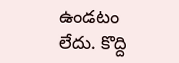ఉండటం లేదు. కొద్ది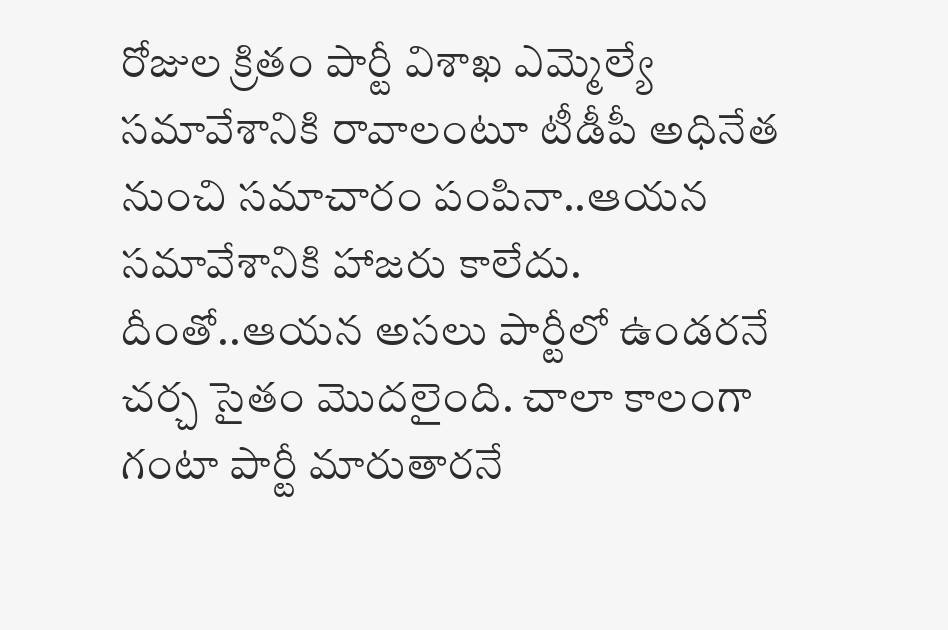రోజుల క్రితం పార్టీ విశాఖ ఎమ్మెల్యే సమావేశానికి రావాలంటూ టీడీపీ అధినేత నుంచి సమాచారం పంపినా..ఆయన సమావేశానికి హాజరు కాలేదు. దీంతో..ఆయన అసలు పార్టీలో ఉండరనే చర్చ సైతం మొదలైంది. చాలా కాలంగా గంటా పార్టీ మారుతారనే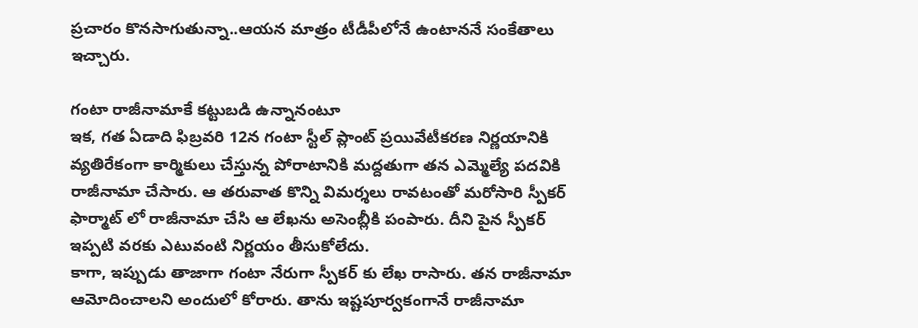ప్రచారం కొనసాగుతున్నా..ఆయన మాత్రం టీడీపీలోనే ఉంటాననే సంకేతాలు ఇచ్చారు.

గంటా రాజీనామాకే కట్టుబడి ఉన్నానంటూ
ఇక, గత ఏడాది ఫిబ్రవరి 12న గంటా స్టీల్ ప్లాంట్ ప్రయివేటీకరణ నిర్ణయానికి వ్యతిరేకంగా కార్మికులు చేస్తున్న పోరాటానికి మద్దతుగా తన ఎమ్మెల్యే పదవికి రాజీనామా చేసారు. ఆ తరువాత కొన్ని విమర్శలు రావటంతో మరోసారి స్పీకర్ ఫార్మాట్ లో రాజీనామా చేసి ఆ లేఖను అసెంబ్లీకి పంపారు. దీని పైన స్పీకర్ ఇప్పటి వరకు ఎటువంటి నిర్ణయం తీసుకోలేదు.
కాగా, ఇప్పుడు తాజాగా గంటా నేరుగా స్పీకర్ కు లేఖ రాసారు. తన రాజీనామా ఆమోదించాలని అందులో కోరారు. తాను ఇష్టపూర్వకంగానే రాజీనామా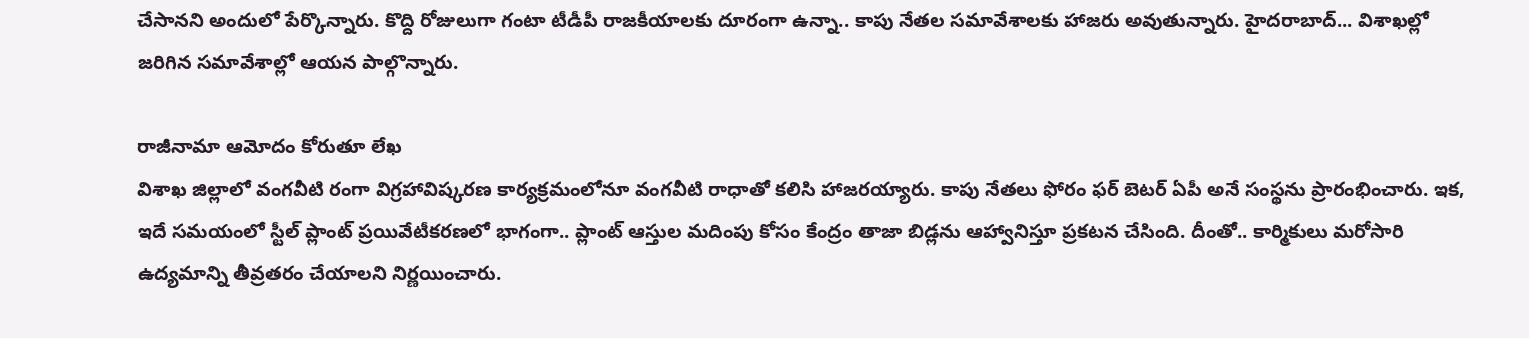చేసానని అందులో పేర్కొన్నారు. కొద్ది రోజులుగా గంటా టీడీపీ రాజకీయాలకు దూరంగా ఉన్నా.. కాపు నేతల సమావేశాలకు హాజరు అవుతున్నారు. హైదరాబాద్... విశాఖల్లో జరిగిన సమావేశాల్లో ఆయన పాల్గొన్నారు.

రాజీనామా ఆమోదం కోరుతూ లేఖ
విశాఖ జిల్లాలో వంగవీటి రంగా విగ్రహావిష్కరణ కార్యక్రమంలోనూ వంగవీటి రాధాతో కలిసి హాజరయ్యారు. కాపు నేతలు ఫోరం ఫర్ బెటర్ ఏపీ అనే సంస్థను ప్రారంభించారు. ఇక, ఇదే సమయంలో స్టీల్ ప్లాంట్ ప్రయివేటీకరణలో భాగంగా.. ప్లాంట్ ఆస్తుల మదింపు కోసం కేంద్రం తాజా బిడ్లను ఆహ్వానిస్తూ ప్రకటన చేసింది. దీంతో.. కార్మికులు మరోసారి ఉద్యమాన్ని తీవ్రతరం చేయాలని నిర్ణయించారు.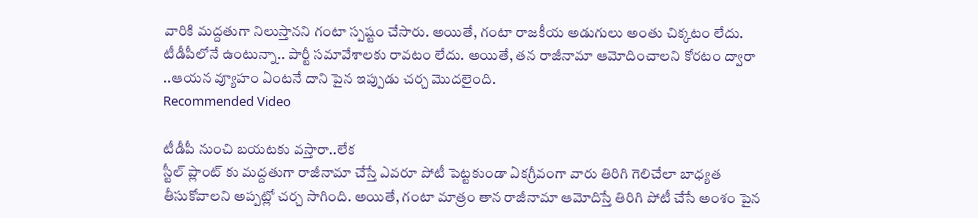వారికి మద్దతుగా నిలుస్తానని గంటా స్పష్టం చేసారు. అయితే, గంటా రాజకీయ అడుగులు అంతు చిక్కటం లేదు. టీడీపీలోనే ఉంటున్నా.. పార్టీ సమావేశాలకు రావటం లేదు. అయితే, తన రాజీనామా ఆమోదించాలని కోరటం ద్వారా ..ఆయన వ్యూహం ఏంటనే దాని పైన ఇప్పుడు చర్చ మొదలైంది.
Recommended Video

టీడీపీ నుంచి బయటకు వస్తారా..లేక
స్టీల్ ప్లాంట్ కు మద్దతుగా రాజీనామా చేస్తే ఎవరూ పోటీ పెట్టకుండా ఏకగ్రీవంగా వారు తిరిగి గెలిచేలా బాధ్యత తీసుకోవాలని అప్పట్లో చర్చ సాగింది. అయితే, గంటా మాత్రం తాన రాజీనామా ఆమోదిస్తే తిరిగి పోటీ చేసే అంశం పైన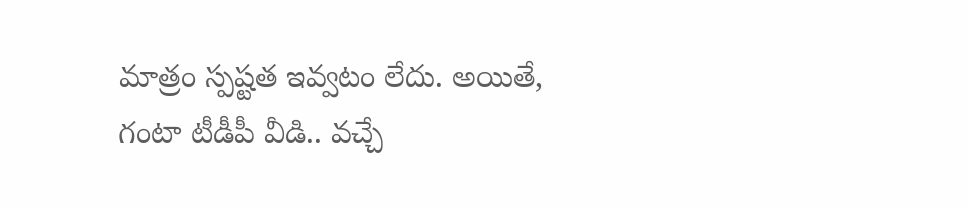మాత్రం స్పష్టత ఇవ్వటం లేదు. అయితే, గంటా టీడీపీ వీడి.. వచ్చే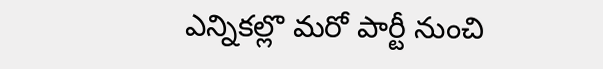ఎన్నికల్లొ మరో పార్టీ నుంచి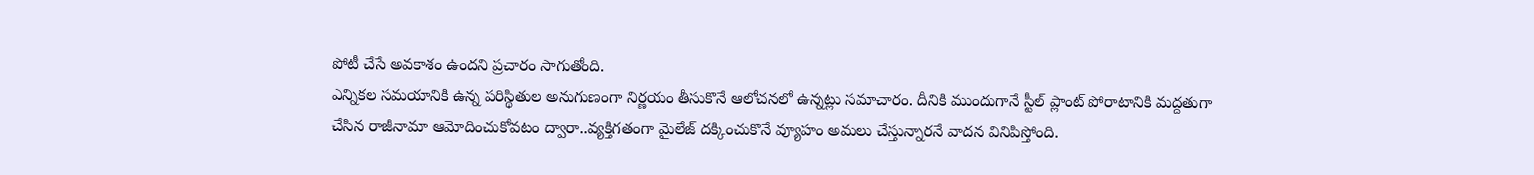పోటీ చేసే అవకాశం ఉందని ప్రచారం సాగుతోంది.
ఎన్నికల సమయానికి ఉన్న పరిస్థితుల అనుగుణంగా నిర్ణయం తీసుకొనే ఆలోచనలో ఉన్నట్లు సమాచారం. దీనికి ముందుగానే స్టీల్ ప్లాంట్ పోరాటానికి మద్దతుగా చేసిన రాజీనామా ఆమోదించుకోవటం ద్వారా..వ్యక్తిగతంగా మైలేజ్ దక్కించుకొనే వ్యూహం అమలు చేస్తున్నారనే వాదన వినిపిస్తోంది.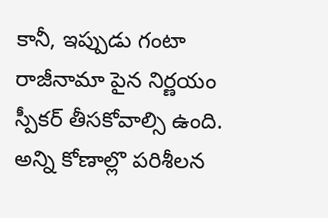కానీ, ఇప్పుడు గంటా రాజీనామా పైన నిర్ణయం స్పీకర్ తీసకోవాల్సి ఉంది. అన్ని కోణాల్లొ పరిశీలన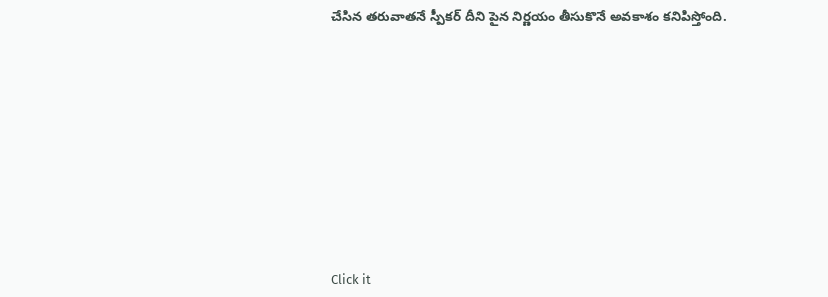చేసిన తరువాతనే స్పీకర్ దీని పైన నిర్ణయం తీసుకొనే అవకాశం కనిపిస్తోంది.












Click it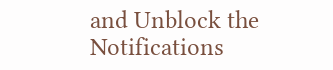and Unblock the Notifications